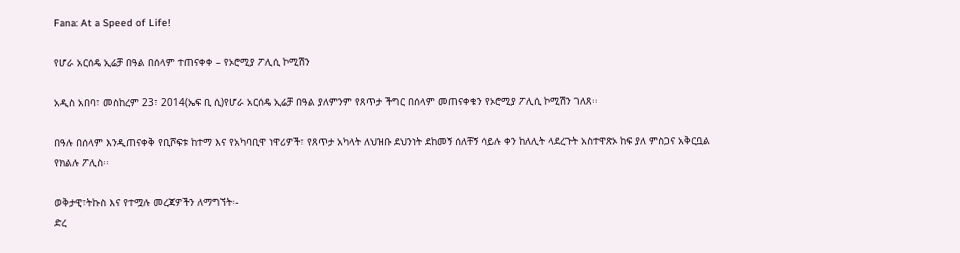Fana: At a Speed of Life!

የሆራ አርሰዴ ኢሬቻ በዓል በሰላም ተጠናቀቀ – የኦሮሚያ ፖሊሲ ኮሚሽን

አዲስ አበባ፣ መስከረም 23፣ 2014(ኤፍ ቢ ሲ)የሆራ አርሰዴ ኢሬቻ በዓል ያለምንም የጸጥታ ችግር በሰላም መጠናቀቁን የኦሮሚያ ፖሊሲ ኮሚሽን ገለጸ፡፡

በዓሉ በሰላም እንዲጠናቀቅ የቢሾፍቱ ከተማ እና የአካባቢዋ ነዋሪዎች፣ የጸጥታ አካላት ለህዝቡ ደህንነት ደከመኝ ሰለቸኝ ሳይሉ ቀን ከለሊት ላደረጉት አስተዋጽኦ ከፍ ያለ ምስጋና አቅርቧል የክልሉ ፖሊስ፡፡

ወቅታዊ፣ትኩስ እና የተሟሉ መረጃዎችን ለማግኘት፡-
ድረ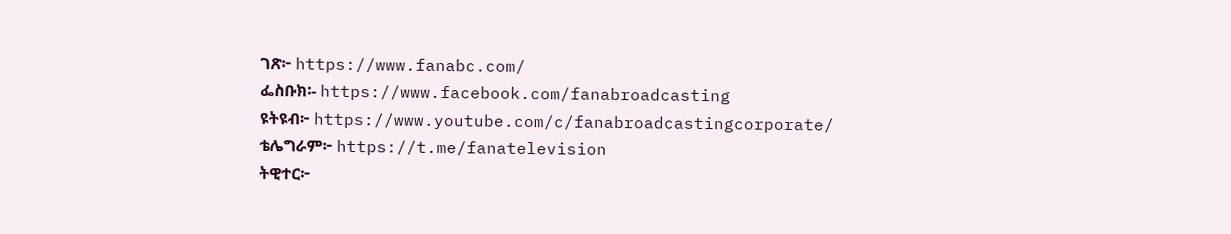ገጽ፦ https://www.fanabc.com/
ፌስቡክ፡- https://www.facebook.com/fanabroadcasting
ዩትዩብ፦ https://www.youtube.com/c/fanabroadcastingcorporate/
ቴሌግራም፦ https://t.me/fanatelevision
ትዊተር፦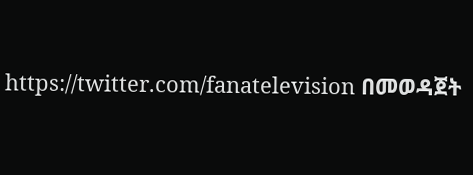https://twitter.com/fanatelevision በመወዳጀት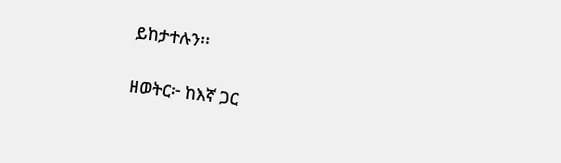ይከታተሉን፡፡

ዘወትር፦ ከእኛ ጋር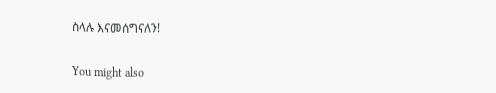ስላሉ እናመሰግናለን!

You might also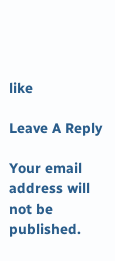like

Leave A Reply

Your email address will not be published.